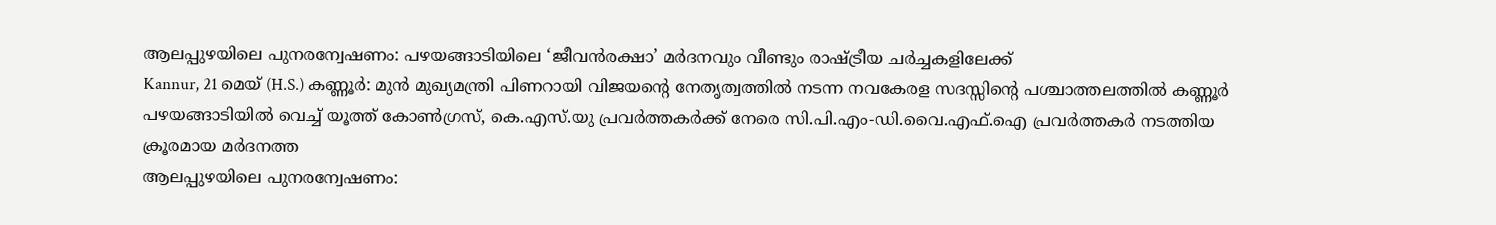ആലപ്പുഴയിലെ പുനരന്വേഷണം: പഴയങ്ങാടിയിലെ ‘ജീവൻരക്ഷാ’ മർദനവും വീണ്ടും രാഷ്ട്രീയ ചർച്ചകളിലേക്ക്
Kannur, 21 മെയ് (H.S.) കണ്ണൂർ: മുൻ മുഖ്യമന്ത്രി പിണറായി വിജയന്റെ നേതൃത്വത്തിൽ നടന്ന നവകേരള സദസ്സിന്റെ പശ്ചാത്തലത്തിൽ കണ്ണൂർ പഴയങ്ങാടിയിൽ വെച്ച് യൂത്ത് കോൺഗ്രസ്, കെ.എസ്.യു പ്രവർത്തകർക്ക് നേരെ സി.പി.എം-ഡി.വൈ.എഫ്.ഐ പ്രവർത്തകർ നടത്തിയ ക്രൂരമായ മർദനത്ത
ആലപ്പുഴയിലെ പുനരന്വേഷണം: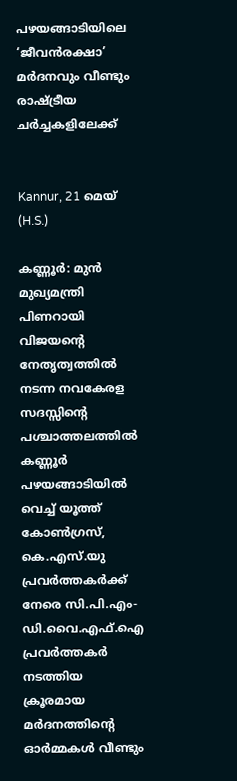പഴയങ്ങാടിയിലെ ‘ജീവൻരക്ഷാ’ മർദനവും വീണ്ടും രാഷ്ട്രീയ ചർച്ചകളിലേക്ക്


Kannur, 21 മെയ് (H.S.)

കണ്ണൂർ: മുൻ മുഖ്യമന്ത്രി പിണറായി വിജയന്റെ നേതൃത്വത്തിൽ നടന്ന നവകേരള സദസ്സിന്റെ പശ്ചാത്തലത്തിൽ കണ്ണൂർ പഴയങ്ങാടിയിൽ വെച്ച് യൂത്ത് കോൺഗ്രസ്, കെ.എസ്.യു പ്രവർത്തകർക്ക് നേരെ സി.പി.എം-ഡി.വൈ.എഫ്.ഐ പ്രവർത്തകർ നടത്തിയ ക്രൂരമായ മർദനത്തിന്റെ ഓർമ്മകൾ വീണ്ടും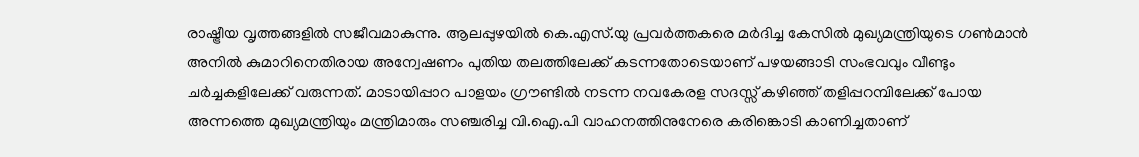രാഷ്ട്രീയ വൃത്തങ്ങളിൽ സജീവമാകുന്നു. ആലപ്പുഴയിൽ കെ.എസ്.യു പ്രവർത്തകരെ മർദിച്ച കേസിൽ മുഖ്യമന്ത്രിയുടെ ഗൺമാൻ അനിൽ കുമാറിനെതിരായ അന്വേഷണം പുതിയ തലത്തിലേക്ക് കടന്നതോടെയാണ് പഴയങ്ങാടി സംഭവവും വീണ്ടും ചർച്ചകളിലേക്ക് വരുന്നത്. മാടായിപ്പാറ പാളയം ഗ്രൗണ്ടിൽ നടന്ന നവകേരള സദസ്സ് കഴിഞ്ഞ് തളിപ്പറമ്പിലേക്ക് പോയ അന്നത്തെ മുഖ്യമന്ത്രിയും മന്ത്രിമാരും സഞ്ചരിച്ച വി.ഐ.പി വാഹനത്തിനുനേരെ കരിങ്കൊടി കാണിച്ചതാണ്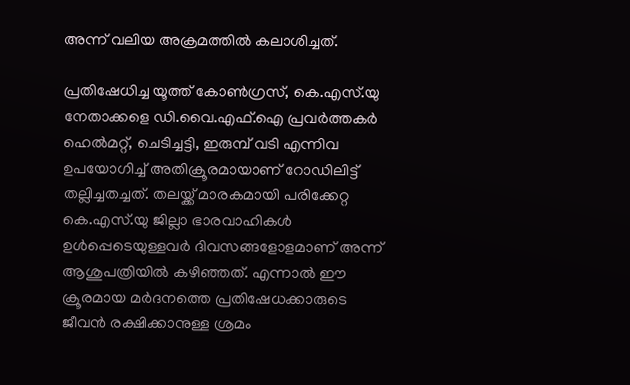അന്ന് വലിയ അക്രമത്തിൽ കലാശിച്ചത്.

പ്രതിഷേധിച്ച യൂത്ത് കോൺഗ്രസ്, കെ.എസ്.യു നേതാക്കളെ ഡി.വൈ.എഫ്.ഐ പ്രവർത്തകർ ഹെൽമറ്റ്, ചെടിച്ചട്ടി, ഇരുമ്പ് വടി എന്നിവ ഉപയോഗിച്ച് അതിക്രൂരമായാണ് റോഡിലിട്ട് തല്ലിച്ചതച്ചത്. തലയ്ക്ക് മാരകമായി പരിക്കേറ്റ കെ.എസ്.യു ജില്ലാ ഭാരവാഹികൾ ഉൾപ്പെടെയുള്ളവർ ദിവസങ്ങളോളമാണ് അന്ന് ആശുപത്രിയിൽ കഴിഞ്ഞത്. എന്നാൽ ഈ ക്രൂരമായ മർദനത്തെ പ്രതിഷേധക്കാരുടെ ജീവൻ രക്ഷിക്കാനുള്ള ശ്രമം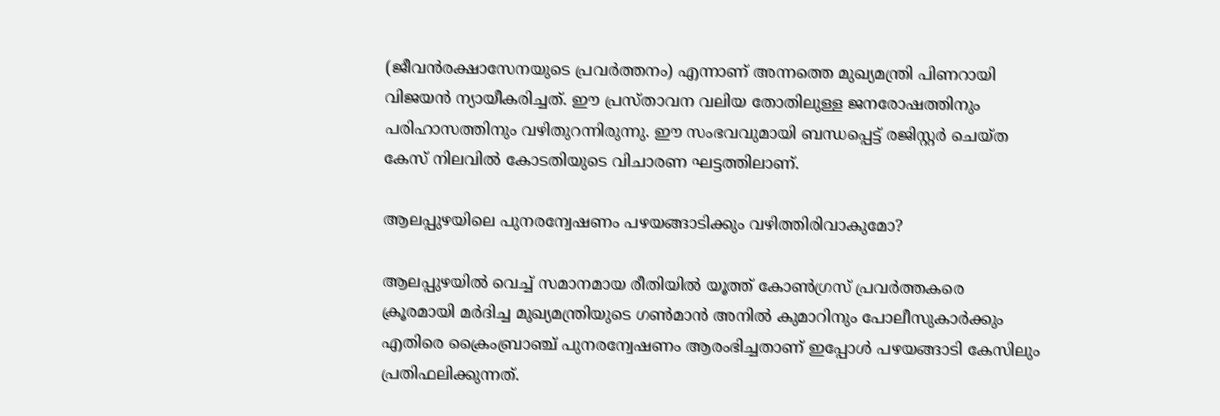(ജീവൻരക്ഷാസേനയുടെ പ്രവർത്തനം) എന്നാണ് അന്നത്തെ മുഖ്യമന്ത്രി പിണറായി വിജയൻ ന്യായീകരിച്ചത്. ഈ പ്രസ്താവന വലിയ തോതിലുള്ള ജനരോഷത്തിനും പരിഹാസത്തിനും വഴിതുറന്നിരുന്നു. ഈ സംഭവവുമായി ബന്ധപ്പെട്ട് രജിസ്റ്റർ ചെയ്ത കേസ് നിലവിൽ കോടതിയുടെ വിചാരണ ഘട്ടത്തിലാണ്.

ആലപ്പുഴയിലെ പുനരന്വേഷണം പഴയങ്ങാടിക്കും വഴിത്തിരിവാകുമോ?

ആലപ്പുഴയിൽ വെച്ച് സമാനമായ രീതിയിൽ യൂത്ത് കോൺഗ്രസ് പ്രവർത്തകരെ ക്രൂരമായി മർദിച്ച മുഖ്യമന്ത്രിയുടെ ഗൺമാൻ അനിൽ കുമാറിനും പോലീസുകാർക്കും എതിരെ ക്രൈംബ്രാഞ്ച് പുനരന്വേഷണം ആരംഭിച്ചതാണ് ഇപ്പോൾ പഴയങ്ങാടി കേസിലും പ്രതിഫലിക്കുന്നത്.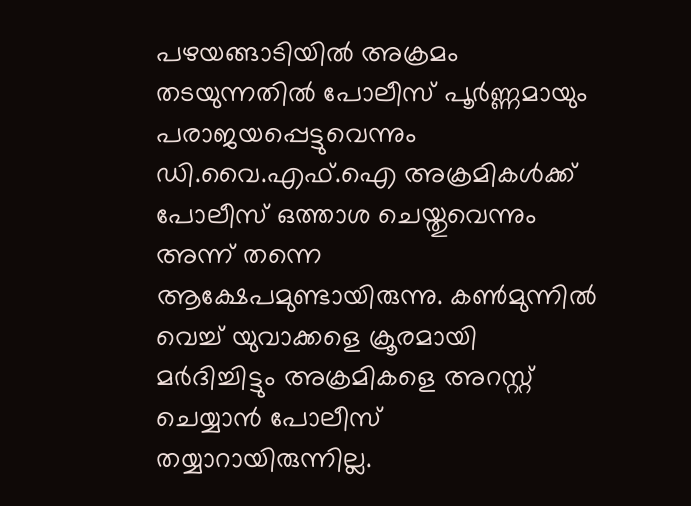പഴയങ്ങാടിയിൽ അക്രമം തടയുന്നതിൽ പോലീസ് പൂർണ്ണമായും പരാജയപ്പെട്ടുവെന്നും ഡി.വൈ.എഫ്.ഐ അക്രമികൾക്ക് പോലീസ് ഒത്താശ ചെയ്തുവെന്നും അന്ന് തന്നെ ആക്ഷേപമുണ്ടായിരുന്നു. കൺമുന്നിൽ വെച്ച് യുവാക്കളെ ക്രൂരമായി മർദിച്ചിട്ടും അക്രമികളെ അറസ്റ്റ് ചെയ്യാൻ പോലീസ് തയ്യാറായിരുന്നില്ല.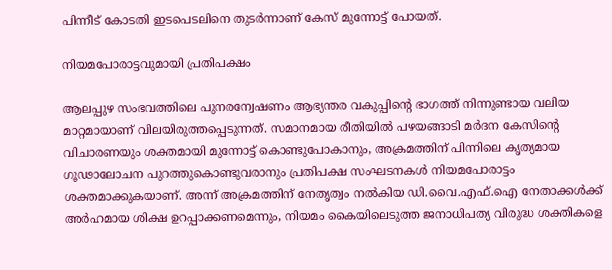പിന്നീട് കോടതി ഇടപെടലിനെ തുടർന്നാണ് കേസ് മുന്നോട്ട് പോയത്.

നിയമപോരാട്ടവുമായി പ്രതിപക്ഷം

ആലപ്പുഴ സംഭവത്തിലെ പുനരന്വേഷണം ആഭ്യന്തര വകുപ്പിന്റെ ഭാഗത്ത് നിന്നുണ്ടായ വലിയ മാറ്റമായാണ് വിലയിരുത്തപ്പെടുന്നത്. സമാനമായ രീതിയിൽ പഴയങ്ങാടി മർദന കേസിന്റെ വിചാരണയും ശക്തമായി മുന്നോട്ട് കൊണ്ടുപോകാനും, അക്രമത്തിന് പിന്നിലെ കൃത്യമായ ഗൂഢാലോചന പുറത്തുകൊണ്ടുവരാനും പ്രതിപക്ഷ സംഘടനകൾ നിയമപോരാട്ടം ശക്തമാക്കുകയാണ്. അന്ന് അക്രമത്തിന് നേതൃത്വം നൽകിയ ഡി.വൈ.എഫ്.ഐ നേതാക്കൾക്ക് അർഹമായ ശിക്ഷ ഉറപ്പാക്കണമെന്നും, നിയമം കൈയിലെടുത്ത ജനാധിപത്യ വിരുദ്ധ ശക്തികളെ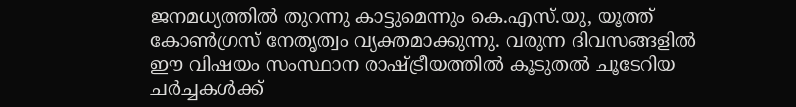ജനമധ്യത്തിൽ തുറന്നു കാട്ടുമെന്നും കെ.എസ്.യു, യൂത്ത് കോൺഗ്രസ് നേതൃത്വം വ്യക്തമാക്കുന്നു. വരുന്ന ദിവസങ്ങളിൽ ഈ വിഷയം സംസ്ഥാന രാഷ്ട്രീയത്തിൽ കൂടുതൽ ചൂടേറിയ ചർച്ചകൾക്ക്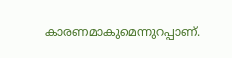കാരണമാകുമെന്നുറപ്പാണ്.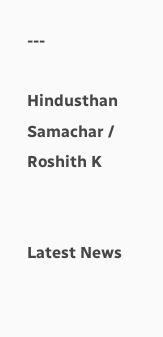---

Hindusthan Samachar / Roshith K


Latest News